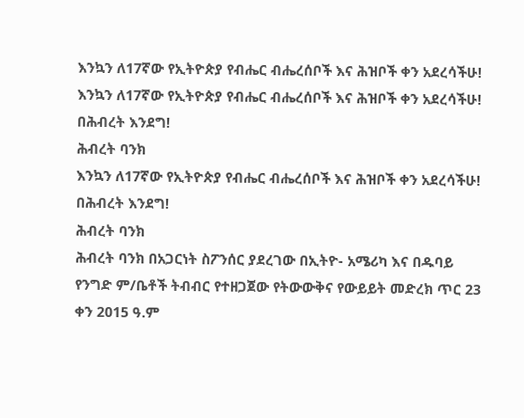እንኳን ለ17ኛው የኢትዮጵያ የብሔር ብሔረሰቦች እና ሕዝቦች ቀን አደረሳችሁ!
እንኳን ለ17ኛው የኢትዮጵያ የብሔር ብሔረሰቦች እና ሕዝቦች ቀን አደረሳችሁ!
በሕብረት እንደግ!
ሕብረት ባንክ
እንኳን ለ17ኛው የኢትዮጵያ የብሔር ብሔረሰቦች እና ሕዝቦች ቀን አደረሳችሁ!
በሕብረት እንደግ!
ሕብረት ባንክ
ሕብረት ባንክ በአጋርነት ስፖንሰር ያደረገው በኢትዮ- አሜሪካ እና በዱባይ የንግድ ም/ቤቶች ትብብር የተዘጋጀው የትውውቅና የውይይት መድረክ ጥር 23 ቀን 2015 ዓ.ም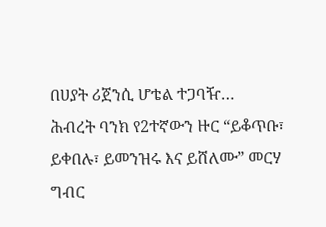በሀያት ሪጀንሲ ሆቴል ተጋባዥ…
ሕብረት ባንክ የ2ተኛውን ዙር “ይቆጥቡ፣ ይቀበሉ፣ ይመንዝሩ እና ይሸለሙ” መርሃ ግብር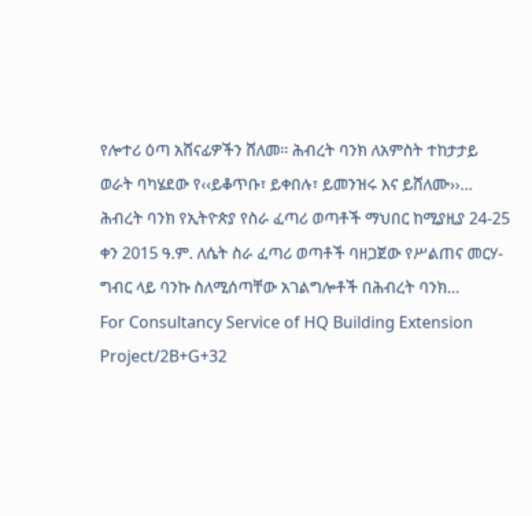የሎተሪ ዕጣ አሸናፊዎችን ሸለመ፡፡ ሕብረት ባንክ ለአምስት ተከታታይ ወራት ባካሄደው የ‹‹ይቆጥቡ፣ ይቀበሉ፣ ይመንዝሩ እና ይሸለሙ››…
ሕብረት ባንክ የኢትዮጵያ የስራ ፈጣሪ ወጣቶች ማህበር ከሚያዚያ 24-25 ቀን 2015 ዓ.ም. ለሴት ስራ ፈጣሪ ወጣቶች ባዘጋጀው የሥልጠና መርሃ-ግብር ላይ ባንኩ ስለሚሰጣቸው አገልግሎቶች በሕብረት ባንክ…
For Consultancy Service of HQ Building Extension Project/2B+G+32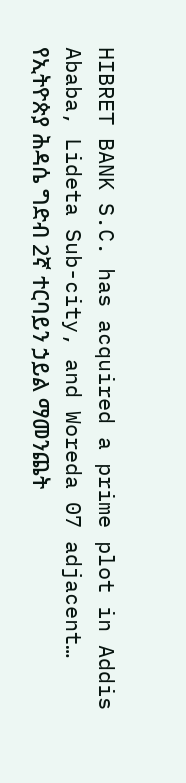HIBRET BANK S.C. has acquired a prime plot in Addis Ababa, Lideta Sub-city, and Woreda 07 adjacent…
የኢትዮጵያ ሕዳሴ ግድብ 2ኛ ተርባይን ኃይል ማመንጨት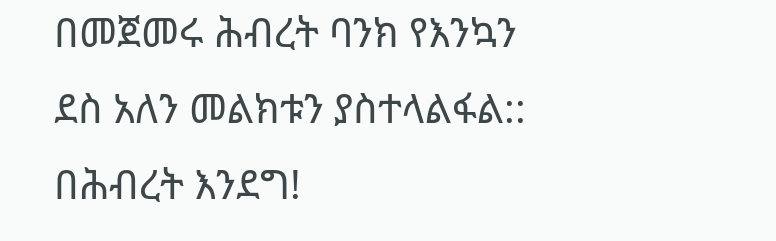በመጀመሩ ሕብረት ባንክ የእንኳን ደስ አለን መልክቱን ያስተላልፋል:: በሕብረት እንደግ!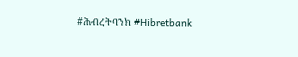#ሕብረትባንክ #Hibretbank